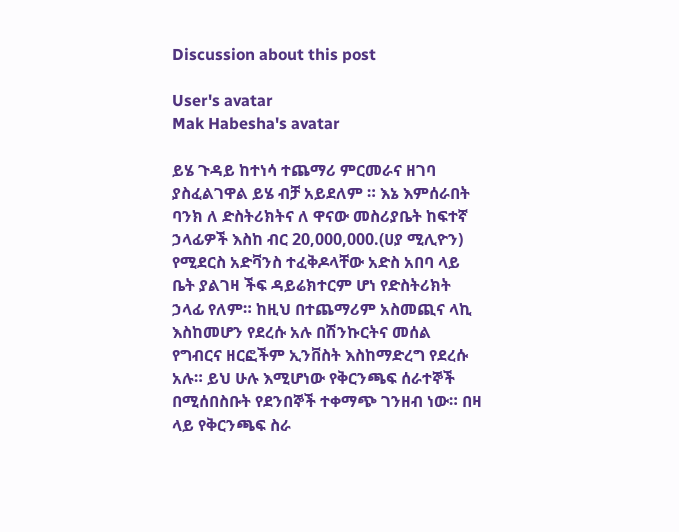Discussion about this post

User's avatar
Mak Habesha's avatar

ይሄ ጉዳይ ከተነሳ ተጨማሪ ምርመራና ዘገባ ያስፈልገዋል ይሄ ብቻ አይደለም ። እኔ እምሰራበት ባንክ ለ ድስትሪክትና ለ ዋናው መስሪያቤት ከፍተኛ ኃላፊዎች እስከ ብር 20,000,000.(ሀያ ሚሊዮን) የሚደርስ አድቫንስ ተፈቅዶላቸው አድስ አበባ ላይ ቤት ያልገዛ ችፍ ዳይሬክተርም ሆነ የድስትሪክት ኃላፊ የለም። ከዚህ በተጨማሪም አስመጪና ላኪ እስከመሆን የደረሱ አሉ በሽንኩርትና መሰል የግብርና ዘርፎችም ኢንቨስት እስከማድረግ የደረሱ አሉ። ይህ ሁሉ እሚሆነው የቅርንጫፍ ሰራተኞች በሚሰበስቡት የደንበኞች ተቀማጭ ገንዘብ ነው። በዛ ላይ የቅርንጫፍ ስራ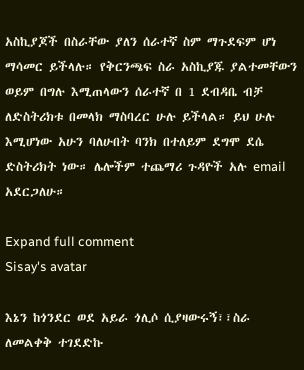አስኪያጆች በስራቸው ያለን ሰራተኛ ስም ማጉደፍም ሆነ ማሳመር ይችላሉ። የቅርንጫፍ ስራ አስኪያጁ ያልተመቸውን ወይም በግሉ እሚጠላውን ሰራተኛ በ 1 ደብዳቤ ብቻ ለድስትሪክቱ በመላክ ማስባረር ሁሉ ይችላል። ይህ ሁሉ እሚሆነው አሁን ባለሁበት ባንክ በተለይም ደግሞ ደሴ ድስትሪክት ነው። ሌሎችም ተጨማሪ ጉዳዮች አሉ email አደርጋለሁ።

Expand full comment
Sisay's avatar

እኔን ከጎንደር ወደ አይራ ጎሊሶ ሲያዛውሩኝ፣፣ስራ ለመልቀቅ ተገደድኩ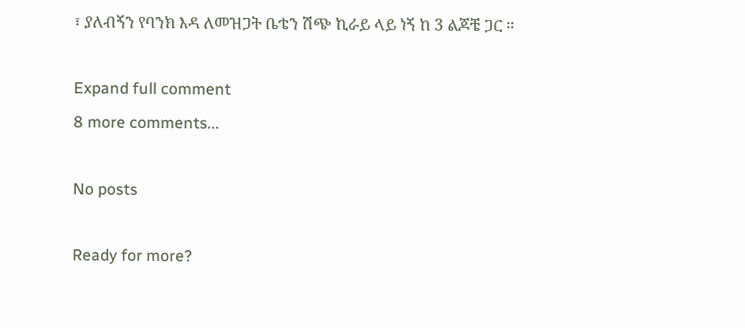፣ ያለብኝን የባንክ እዳ ለመዝጋት ቤቴን ሽጭ ኪራይ ላይ ነኝ ከ 3 ልጆቼ ጋር ።

Expand full comment
8 more comments...

No posts

Ready for more?